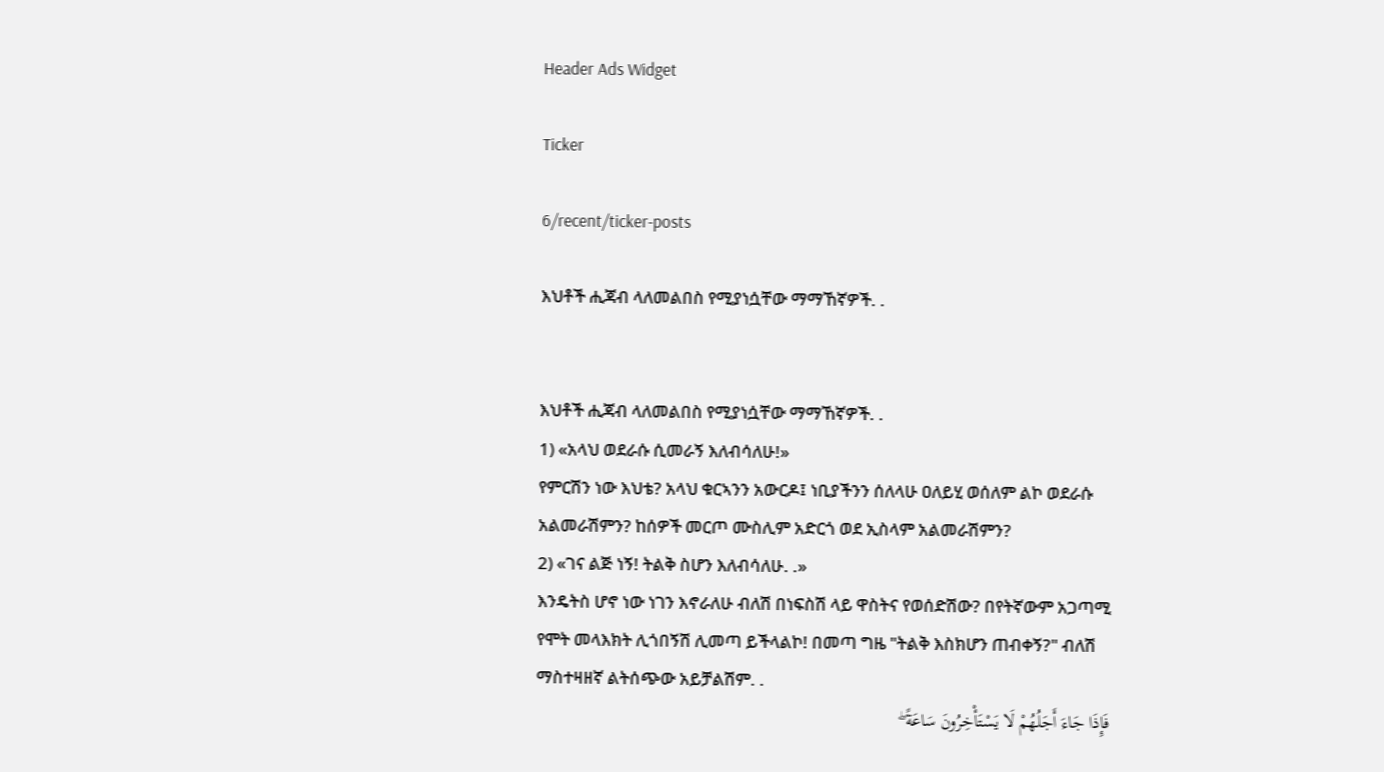Header Ads Widget

Ticker

6/recent/ticker-posts

እህቶች ሒጃብ ላለመልበስ የሚያነሷቸው ማማኸኛዎች. .


እህቶች ሒጃብ ላለመልበስ የሚያነሷቸው ማማኸኛዎች. .
1) «አላህ ወደራሱ ሲመራኝ እለብሳለሁ!»
የምርሽን ነው እህቴ? አላህ ቁርኣንን አውርዶ፤ ነቢያችንን ሰለላሁ ዐለይሂ ወሰለም ልኮ ወደራሱ አልመራሽምን? ከሰዎች መርጦ ሙስሊም አድርጎ ወደ ኢስላም አልመራሽምን?
2) «ገና ልጅ ነኝ! ትልቅ ስሆን እለብሳለሁ. .»
እንዴትስ ሆኖ ነው ነገን እኖራለሁ ብለሽ በነፍስሽ ላይ ዋስትና የወሰድሽው? በየትኛውም አጋጣሚ የሞት መላእክት ሊጎበኝሽ ሊመጣ ይችላልኮ! በመጣ ግዜ "ትልቅ እስክሆን ጠብቀኝ?" ብለሽ ማስተዛዘኛ ልትሰጭው አይቻልሽም. .
فَإِذَا جَاءَ أَجَلُهُمْ لَا يَسْتَأْخِرُونَ سَاعَةً ۖ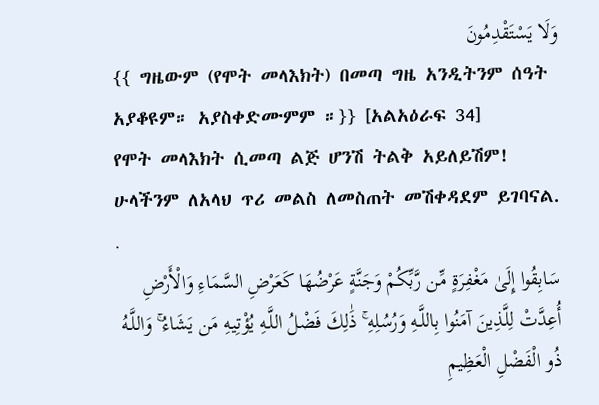وَلَا يَسْتَقْدِمُونَ
{{ ግዜውም (የሞት መላእክት) በመጣ ግዜ አንዲትንም ሰዓት አያቆዩም። አያስቀድሙምም ።}} [አልአዕራፍ 34]
የሞት መላእክት ሲመጣ ልጅ ሆንሽ ትልቅ አይለይሽም!
ሁላችንም ለአላህ ጥሪ መልስ ለመስጠት መሽቀዳደም ይገባናል. .
سَابِقُوا إِلَىٰ مَغْفِرَةٍ مِّن رَّبِّكُمْ وَجَنَّةٍ عَرْضُهَا كَعَرْضِ السَّمَاءِ وَالْأَرْضِ أُعِدَّتْ لِلَّذِينَ آمَنُوا بِاللَّـهِ وَرُسُلِهِ ۚ ذَٰلِكَ فَضْلُ اللَّـهِ يُؤْتِيهِ مَن يَشَاءُ ۚ وَاللَّـهُ ذُو الْفَضْلِ الْعَظِيمِ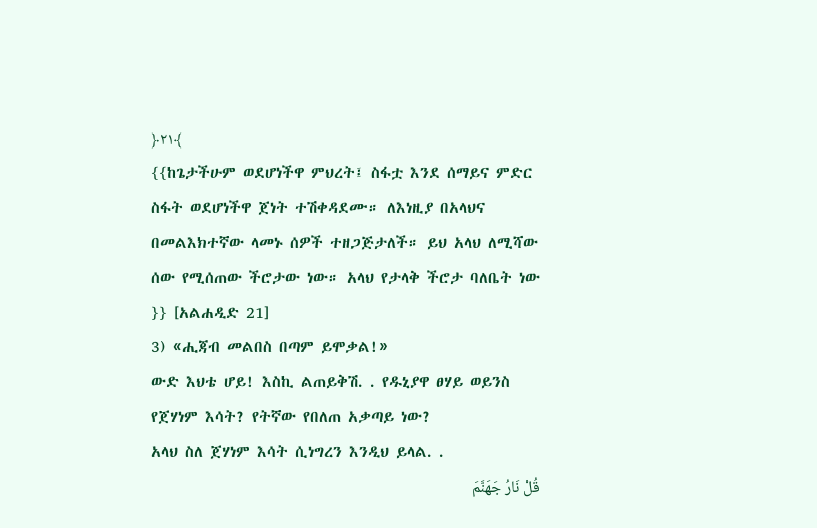﴿٢١﴾
{{ከጌታችሁም ወደሆነችዋ ምህረት፤ ስፋቷ እንደ ሰማይና ምድር ስፋት ወደሆነችዋ ጀነት ተሽቀዳደሙ። ለእነዚያ በአላህና በመልእክተኛው ላመኑ ሰዎች ተዘጋጅታለች። ይህ አላህ ለሚሻው ሰው የሚሰጠው ችሮታው ነው። አላህ የታላቅ ችሮታ ባለቤት ነው }} [አልሐዲድ 21]
3) «ሒጃብ መልበስ በጣም ይሞቃል!»
ውድ እህቴ ሆይ! እስኪ ልጠይቅሽ. . የዱኒያዋ ፀሃይ ወይንስ የጀሃነም እሳት? የትኛው የበለጠ አቃጣይ ነው?
አላህ ስለ ጀሃነም እሳት ሲነግረን እንዲህ ይላል. .
قُلْ نَارُ جَهَنَّمَ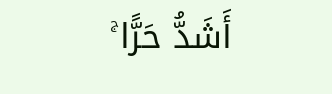أَشَدُّ حَرًّا ۚ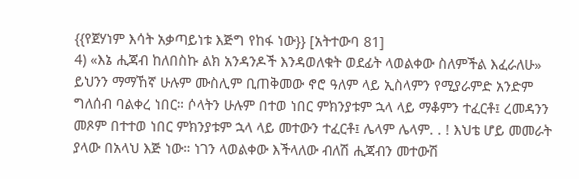{{የጀሃነም እሳት አቃጣይነቱ እጅግ የከፋ ነው}} [አትተውባ 81]
4) «እኔ ሒጃብ ከለበስኩ ልክ አንዳንዶች እንዳወለቁት ወደፊት ላወልቀው ስለምችል እፈራለሁ»
ይህንን ማማኸኛ ሁሉም ሙስሊም ቢጠቅመው ኖሮ ዓለም ላይ ኢስላምን የሚያራምድ አንድም ግለሰብ ባልቀረ ነበር። ሶላትን ሁሉም በተወ ነበር ምክንያቱም ኋላ ላይ ማቆምን ተፈርቶ፤ ረመዳንን መጾም በተተወ ነበር ምክንያቱም ኋላ ላይ መተውን ተፈርቶ፤ ሌላም ሌላም. . ! እህቴ ሆይ መመራት ያላው በአላህ እጅ ነው። ነገን ላወልቀው እችላለው ብለሽ ሒጃብን መተውሽ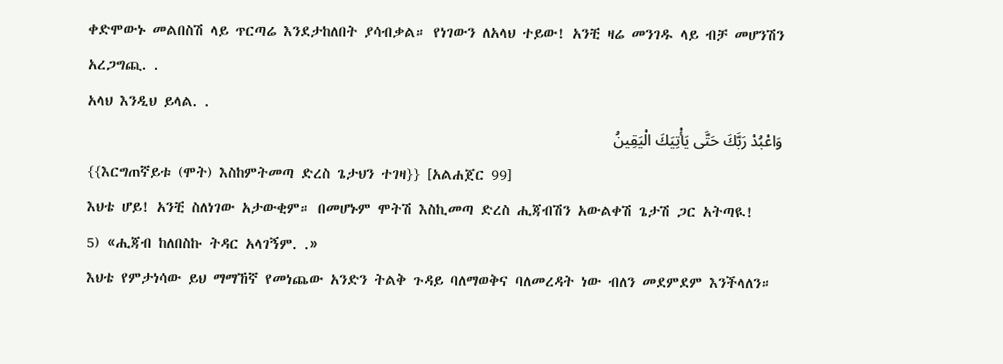ቀድሞውኑ መልበስሽ ላይ ጥርጣሬ እንደታከለበት ያሳብቃል። የነገውን ለአላህ ተይው! አንቺ ዛሬ መንገዱ ላይ ብቻ መሆንሽን አረጋግጪ. .
አላህ እንዲህ ይላል. .
وَاعْبُدْ رَبَّكَ حَتَّى يَأْتِيَكَ الْيَقِينُ
{{እርግጠኛይቱ (ሞት) እስከምትመጣ ድረስ ጌታህን ተገዛ}} [አልሐጀር 99]
እህቴ ሆይ! አንቺ ስለነገው አታውቂም። በመሆኑም ሞትሽ እስኪመጣ ድረስ ሒጃብሽን አውልቀሽ ጌታሽ ጋር አትጣዪ!
5) «ሒጃብ ከለበስኩ ትዳር አላገኝም. .»
እህቴ የምታነሳው ይህ ማማኸኛ የመነጨው አንድን ትልቅ ጉዳይ ባለማወቅና ባለመረዳት ነው ብለን መደምደም እንችላለን።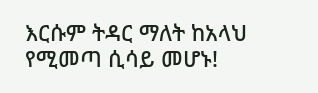እርሱም ትዳር ማለት ከአላህ የሚመጣ ሲሳይ መሆኑ!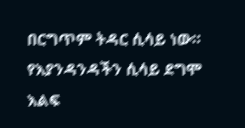በርግጥም ትዳር ሲሳይ ነው። የእያንዳንዳችን ሲሳይ ደግሞ እልፍ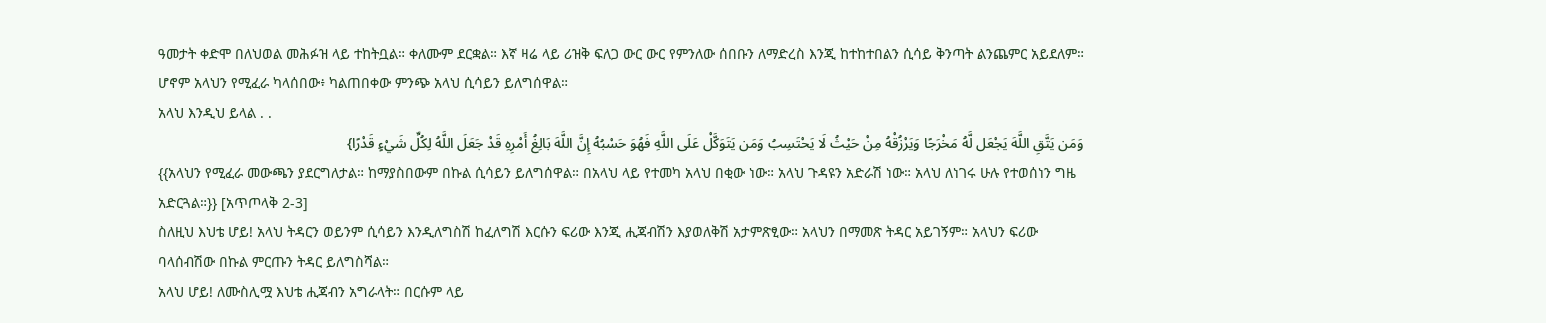ዓመታት ቀድሞ በለህወል መሕፉዝ ላይ ተከትቧል። ቀለሙም ደርቋል። እኛ ዛሬ ላይ ሪዝቅ ፍለጋ ውር ውር የምንለው ሰበቡን ለማድረስ እንጂ ከተከተበልን ሲሳይ ቅንጣት ልንጨምር አይደለም። ሆኖም አላህን የሚፈራ ካላሰበው፥ ካልጠበቀው ምንጭ አላህ ሲሳይን ይለግሰዋል።
አላህ እንዲህ ይላል . .
وَمَن يَتَّقِ اللَّهَ يَجْعَل لَّهُ مَخْرَجًا وَيَرْزُقْهُ مِنْ حَيْثُ لَا يَحْتَسِبُ وَمَن يَتَوَكَّلْ عَلَى اللَّهِ فَهُوَ حَسْبُهُ إِنَّ اللَّهَ بَالِغُ أَمْرِهِ قَدْ جَعَلَ اللَّهُ لِكُلِّ شَيْءٍ قَدْرًا}
{{አላህን የሚፈራ መውጫን ያደርግለታል። ከማያስበውም በኩል ሲሳይን ይለግሰዋል። በአላህ ላይ የተመካ አላህ በቂው ነው። አላህ ጉዳዩን አድራሽ ነው። አላህ ለነገሩ ሁሉ የተወሰነን ግዜ አድርጓል።}} [አጥጦላቅ 2-3]
ስለዚህ እህቴ ሆይ! አላህ ትዳርን ወይንም ሲሳይን እንዲለግስሽ ከፈለግሽ እርሱን ፍሪው እንጂ ሒጃብሽን እያወለቅሽ አታምጽፂው። አላህን በማመጽ ትዳር አይገኝም። አላህን ፍሪው ባላሰብሽው በኩል ምርጡን ትዳር ይለግስሻል።
አላህ ሆይ! ለሙስሊሟ እህቴ ሒጃብን አግራላት። በርሱም ላይ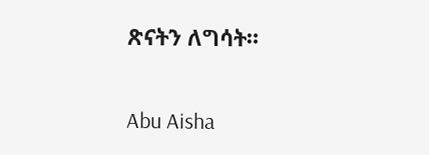ጽናትን ለግሳት።

Abu Aisha